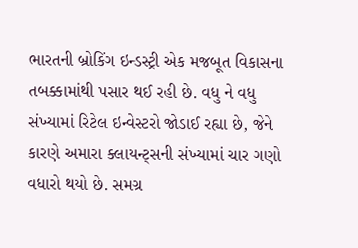ભારતની બ્રોકિંગ ઇન્ડસ્ટ્રી એક મજબૂત વિકાસના તબક્કામાંથી પસાર થઈ રહી છે. વધુ ને વધુ સંખ્યામાં રિટેલ ઇન્વેસ્ટરો જોડાઈ રહ્યા છે, જેને કારણે અમારા ક્લાયન્ટ્સની સંખ્યામાં ચાર ગણો વધારો થયો છે. સમગ્ર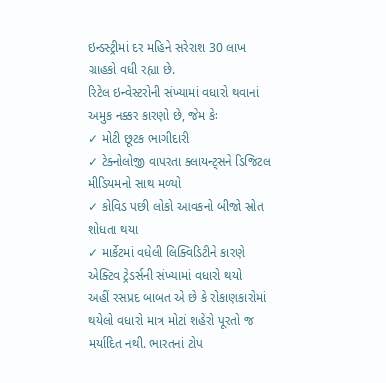ઇન્ડસ્ટ્રીમાં દર મહિને સરેરાશ 30 લાખ ગ્રાહકો વધી રહ્યા છે.
રિટેલ ઇન્વેસ્ટરોની સંખ્યામાં વધારો થવાનાં અમુક નક્કર કારણો છે, જેમ કેઃ
✓ મોટી છૂટક ભાગીદારી
✓ ટેક્નોલોજી વાપરતા ક્લાયન્ટ્સને ડિજિટલ મીડિયમનો સાથ મળ્યો
✓ કોવિડ પછી લોકો આવકનો બીજો સ્રોત શોધતા થયા
✓ માર્કેટમાં વધેલી લિક્વિડિટીને કારણે એક્ટિવ ટ્રેડર્સની સંખ્યામાં વધારો થયો
અહીં રસપ્રદ બાબત એ છે કે રોકાણકારોમાં થયેલો વધારો માત્ર મોટાં શહેરો પૂરતો જ મર્યાદિત નથી. ભારતનાં ટોપ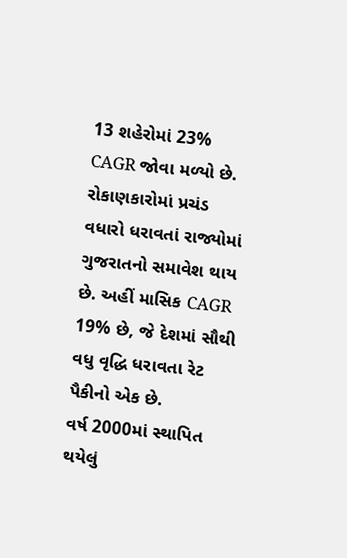13 શહેરોમાં 23% CAGR જોવા મળ્યો છે. રોકાણકારોમાં પ્રચંડ વધારો ધરાવતાં રાજ્યોમાં ગુજરાતનો સમાવેશ થાય છે. અહીં માસિક CAGR 19% છે, જે દેશમાં સૌથી વધુ વૃદ્ધિ ધરાવતા રેટ પૈકીનો એક છે.
વર્ષ 2000માં સ્થાપિત થયેલું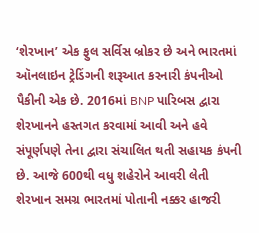‘શેરખાન’ એક ફુલ સર્વિસ બ્રોકર છે અને ભારતમાં ઑનલાઇન ટ્રેડિંગની શરૂઆત કરનારી કંપનીઓ પૈકીની એક છે. 2016માં BNP પારિબસ દ્વારા શેરખાનને હસ્તગત કરવામાં આવી અને હવે સંપૂર્ણપણે તેના દ્વારા સંચાલિત થતી સહાયક કંપની છે. આજે 600થી વધુ શહેરોને આવરી લેતી શેરખાન સમગ્ર ભારતમાં પોતાની નક્કર હાજરી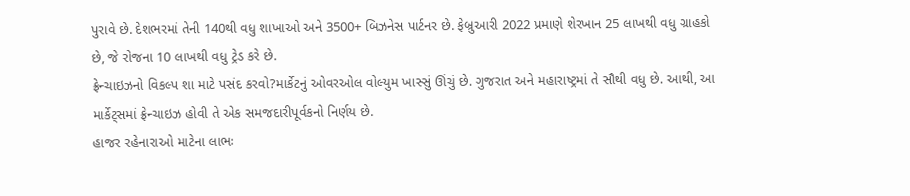પુરાવે છે. દેશભરમાં તેની 140થી વધુ શાખાઓ અને 3500+ બિઝનેસ પાર્ટનર છે. ફેબ્રુઆરી 2022 પ્રમાણે શેરખાન 25 લાખથી વધુ ગ્રાહકો છે, જે રોજના 10 લાખથી વધુ ટ્રેડ કરે છે.
ફ્રેન્ચાઇઝનો વિકલ્પ શા માટે પસંદ કરવો?માર્કેટનું ઓવરઓલ વોલ્યુમ ખાસ્સું ઊંચું છે. ગુજરાત અને મહારાષ્ટ્રમાં તે સૌથી વધુ છે. આથી, આ માર્કેટ્સમાં ફ્રેન્ચાઇઝ હોવી તે એક સમજદારીપૂર્વકનો નિર્ણય છે.
હાજર રહેનારાઓ માટેના લાભઃ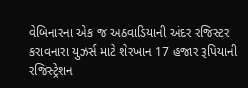વેબિનારના એક જ અઠવાડિયાની અંદર રજિસ્ટર કરાવનારા યુઝર્સ માટે શેરખાન 17 હજાર રૂપિયાની રજિસ્ટ્રેશન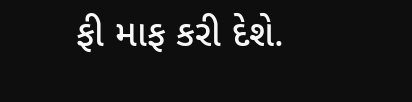ફી માફ કરી દેશે.